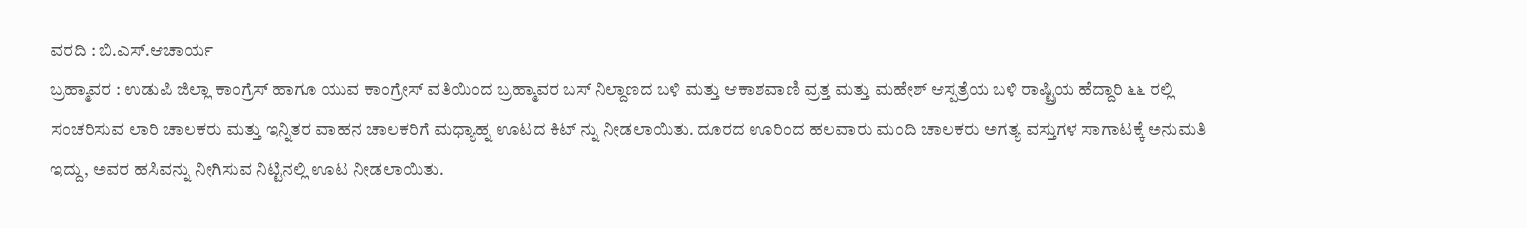ವರದಿ : ಬಿ.ಎಸ್.ಆಚಾರ್ಯ
ಬ್ರಹ್ಮಾವರ : ಉಡುಪಿ ಜಿಲ್ಲಾ ಕಾಂಗ್ರೆಸ್ ಹಾಗೂ ಯುವ ಕಾಂಗ್ರೇಸ್ ವತಿಯಿಂದ ಬ್ರಹ್ಮಾವರ ಬಸ್ ನಿಲ್ದಾಣದ ಬಳಿ ಮತ್ತು ಆಕಾಶವಾಣಿ ವ್ರತ್ತ ಮತ್ತು ಮಹೇಶ್ ಆಸ್ಪತ್ರೆಯ ಬಳಿ ರಾಷ್ಟ್ರಿಯ ಹೆದ್ದಾರಿ ೬೬ ರಲ್ಲಿ ಸಂಚರಿಸುವ ಲಾರಿ ಚಾಲಕರು ಮತ್ತು ಇನ್ನಿತರ ವಾಹನ ಚಾಲಕರಿಗೆ ಮಧ್ಯಾಹ್ನ ಊಟದ ಕಿಟ್ ನ್ನು ನೀಡಲಾಯಿತು. ದೂರದ ಊರಿಂದ ಹಲವಾರು ಮಂದಿ ಚಾಲಕರು ಅಗತ್ಯ ವಸ್ತುಗಳ ಸಾಗಾಟಕ್ಕೆ ಅನುಮತಿ ಇದ್ದು, ಅವರ ಹಸಿವನ್ನು ನೀಗಿಸುವ ನಿಟ್ಟಿನಲ್ಲಿ ಊಟ ನೀಡಲಾಯಿತು.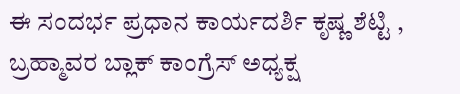ಈ ಸಂದರ್ಭ ಪ್ರಧಾನ ಕಾರ್ಯದರ್ಶಿ ಕೃಷ್ಣ ಶೆಟ್ಟಿ , ಬ್ರಹ್ಮಾವರ ಬ್ಲಾಕ್ ಕಾಂಗ್ರೆಸ್ ಅಧ್ಯಕ್ಷ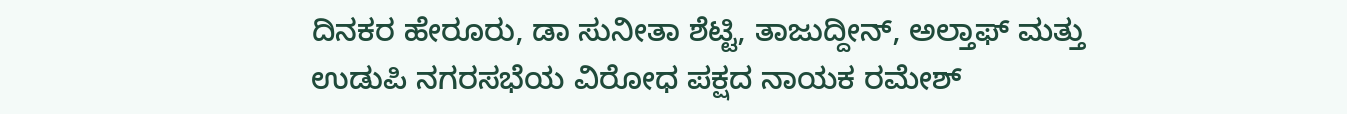ದಿನಕರ ಹೇರೂರು, ಡಾ ಸುನೀತಾ ಶೆಟ್ಟಿ, ತಾಜುದ್ದೀನ್, ಅಲ್ತಾಫ್ ಮತ್ತು ಉಡುಪಿ ನಗರಸಭೆಯ ವಿರೋಧ ಪಕ್ಷದ ನಾಯಕ ರಮೇಶ್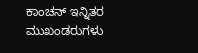ಕಾಂಚನ್ ಇನ್ನಿತರ ಮುಖಂಡರುಗಳು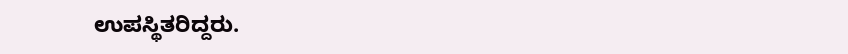ಉಪಸ್ಥಿತರಿದ್ದರು.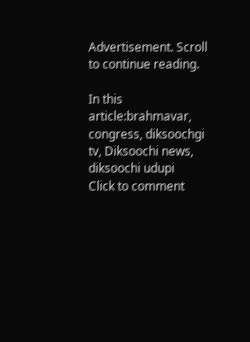Advertisement. Scroll to continue reading.

In this article:brahmavar, congress, diksoochgi tv, Diksoochi news, diksoochi udupi
Click to comment